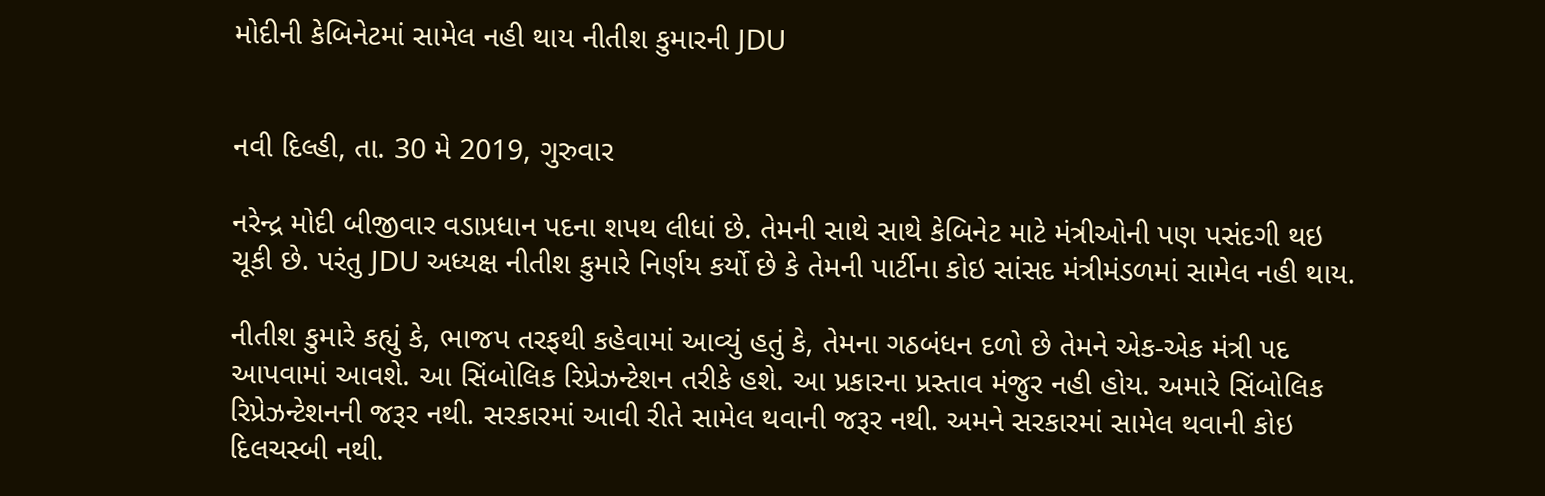મોદીની કેબિનેટમાં સામેલ નહી થાય નીતીશ કુમારની JDU


નવી દિલ્હી, તા. 30 મે 2019, ગુરુવાર

નરેન્દ્ર મોદી બીજીવાર વડાપ્રધાન પદના શપથ લીધાં છે. તેમની સાથે સાથે કેબિનેટ માટે મંત્રીઓની પણ પસંદગી થઇ ચૂકી છે. પરંતુ JDU અધ્યક્ષ નીતીશ કુમારે નિર્ણય કર્યો છે કે તેમની પાર્ટીના કોઇ સાંસદ મંત્રીમંડળમાં સામેલ નહી થાય.

નીતીશ કુમારે કહ્યું કે, ભાજપ તરફથી કહેવામાં આવ્યું હતું કે, તેમના ગઠબંધન દળો છે તેમને એક-એક મંત્રી પદ આપવામાં આવશે. આ સિંબોલિક રિપ્રેઝન્ટેશન તરીકે હશે. આ પ્રકારના પ્રસ્તાવ મંજુર નહી હોય. અમારે સિંબોલિક રિપ્રેઝન્ટેશનની જરૂર નથી. સરકારમાં આવી રીતે સામેલ થવાની જરૂર નથી. અમને સરકારમાં સામેલ થવાની કોઇ દિલચસ્બી નથી.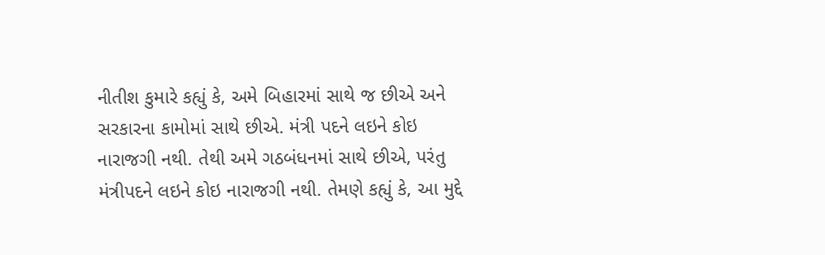નીતીશ કુમારે કહ્યું કે, અમે બિહારમાં સાથે જ છીએ અને સરકારના કામોમાં સાથે છીએ. મંત્રી પદને લઇને કોઇ નારાજગી નથી. તેથી અમે ગઠબંધનમાં સાથે છીએ, પરંતુ મંત્રીપદને લઇને કોઇ નારાજગી નથી. તેમણે કહ્યું કે, આ મુદ્દે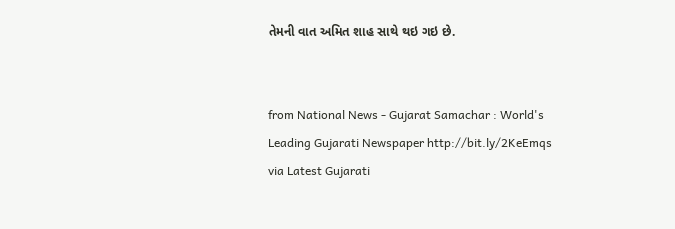તેમની વાત અમિત શાહ સાથે થઇ ગઇ છે.


from National News - Gujarat Samachar : World's Leading Gujarati Newspaper http://bit.ly/2KeEmqs
via Latest Gujarati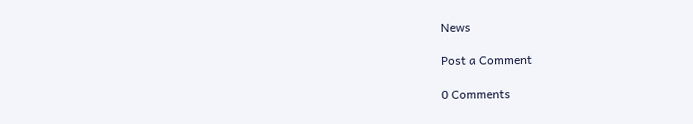News

Post a Comment

0 Comments